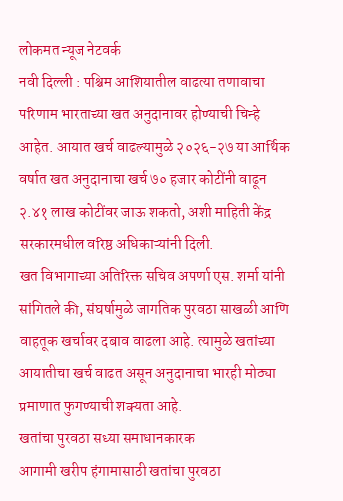लोकमत न्यूज नेटवर्क
नवी दिल्ली : पश्चिम आशियातील वाढत्या तणावाचा परिणाम भारताच्या खत अनुदानावर होण्याची चिन्हे आहेत. आयात खर्च वाढल्यामुळे २०२६-२७ या आर्थिक वर्षात खत अनुदानाचा खर्च ७० हजार कोटींनी वाढून २.४१ लाख कोटींवर जाऊ शकतो, अशी माहिती केंद्र सरकारमधील वरिष्ठ अधिकाऱ्यांनी दिली.
खत विभागाच्या अतिरिक्त सचिव अपर्णा एस. शर्मा यांनी सांगितले की, संघर्षामुळे जागतिक पुरवठा साखळी आणि वाहतूक खर्चावर दबाव वाढला आहे. त्यामुळे खतांच्या आयातीचा खर्च वाढत असून अनुदानाचा भारही मोठ्या प्रमाणात फुगण्याची शक्यता आहे.
खतांचा पुरवठा सध्या समाधानकारक
आगामी खरीप हंगामासाठी खतांचा पुरवठा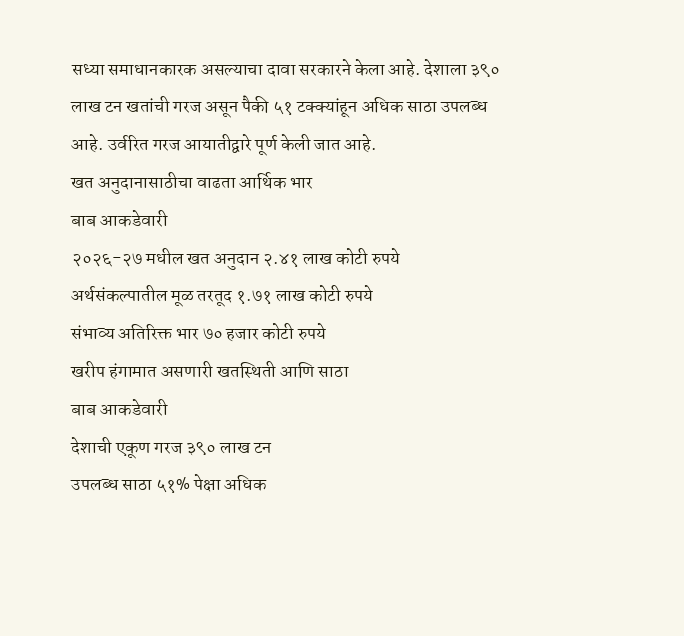सध्या समाधानकारक असल्याचा दावा सरकारने केला आहे. देशाला ३९० लाख टन खतांची गरज असून पैकी ५१ टक्क्यांहून अधिक साठा उपलब्ध आहे. उर्वरित गरज आयातीद्वारे पूर्ण केली जात आहे.
खत अनुदानासाठीचा वाढता आर्थिक भार
बाब आकडेवारी
२०२६-२७ मधील खत अनुदान २.४१ लाख कोटी रुपये
अर्थसंकल्पातील मूळ तरतूद १.७१ लाख कोटी रुपये
संभाव्य अतिरिक्त भार ७० हजार कोटी रुपये
खरीप हंगामात असणारी खतस्थिती आणि साठा
बाब आकडेवारी
देशाची एकूण गरज ३९० लाख टन
उपलब्ध साठा ५१% पेक्षा अधिक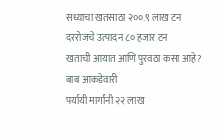सध्याचा खतसाठा २००.९ लाख टन
दररोजचे उत्पादन ८० हजार टन
खताची आयात आणि पुरवठा कसा आहे?
बाब आकडेवारी
पर्यायी मार्गांनी २२ लाख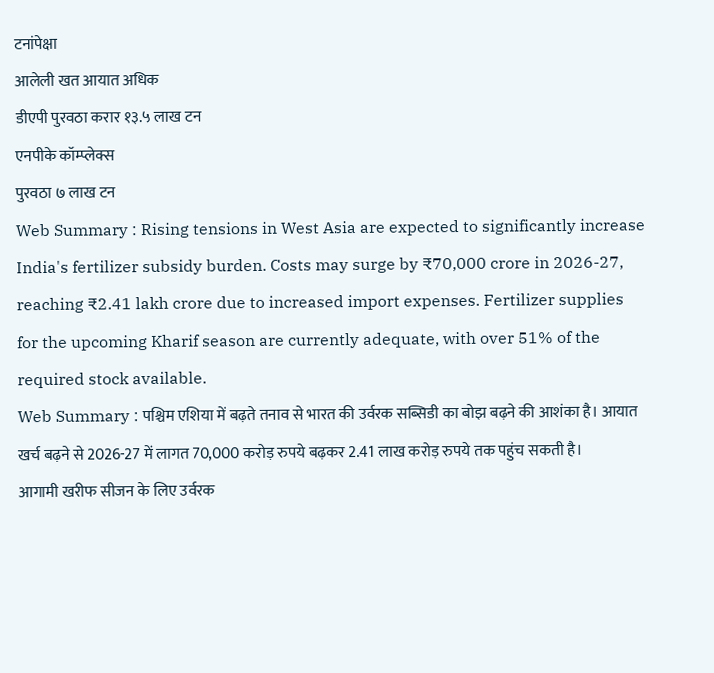टनांपेक्षा
आलेली खत आयात अधिक
डीएपी पुरवठा करार १३.५ लाख टन
एनपीके कॉम्प्लेक्स
पुरवठा ७ लाख टन
Web Summary : Rising tensions in West Asia are expected to significantly increase India's fertilizer subsidy burden. Costs may surge by ₹70,000 crore in 2026-27, reaching ₹2.41 lakh crore due to increased import expenses. Fertilizer supplies for the upcoming Kharif season are currently adequate, with over 51% of the required stock available.
Web Summary : पश्चिम एशिया में बढ़ते तनाव से भारत की उर्वरक सब्सिडी का बोझ बढ़ने की आशंका है। आयात खर्च बढ़ने से 2026-27 में लागत 70,000 करोड़ रुपये बढ़कर 2.41 लाख करोड़ रुपये तक पहुंच सकती है। आगामी खरीफ सीजन के लिए उर्वरक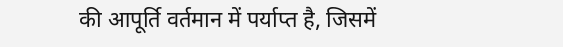की आपूर्ति वर्तमान में पर्याप्त है, जिसमें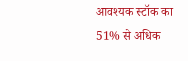आवश्यक स्टॉक का 51% से अधिक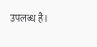उपलब्ध है।